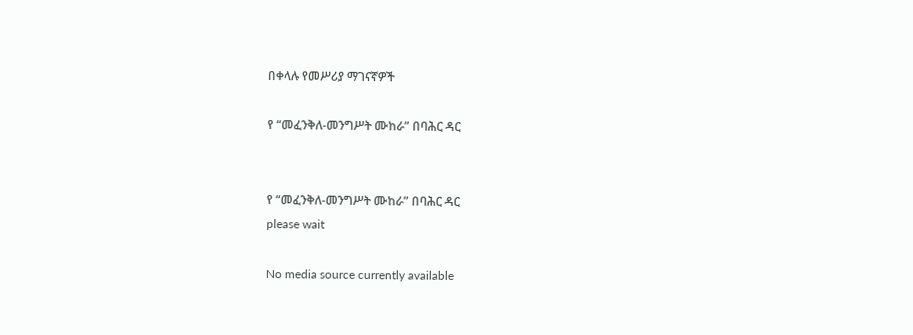በቀላሉ የመሥሪያ ማገናኛዎች

የ “መፈንቅለ-መንግሥት ሙከራ” በባሕር ዳር


የ “መፈንቅለ-መንግሥት ሙከራ” በባሕር ዳር
please wait

No media source currently available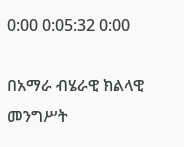0:00 0:05:32 0:00

በአማራ ብሄራዊ ክልላዊ መንግሥት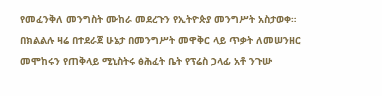የመፈንቅለ መንግስት ሙከራ መደረጉን የኢትዮጵያ መንግሥት አስታወቀ። በክልልሉ ዛሬ በተደራጀ ሁኔታ በመንግሥት መዋቅር ላይ ጥቃት ለመሠንዘር መሞከሩን የጠቅላይ ሚኒስትሩ ፅሕፈት ቤት የፕሬስ ኃላፊ አቶ ንጉሡ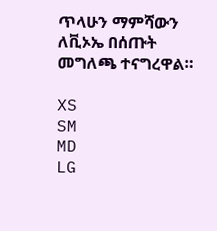ጥላሁን ማምሻውን ለቪኦኤ በሰጡት መግለጫ ተናግረዋል።

XS
SM
MD
LG